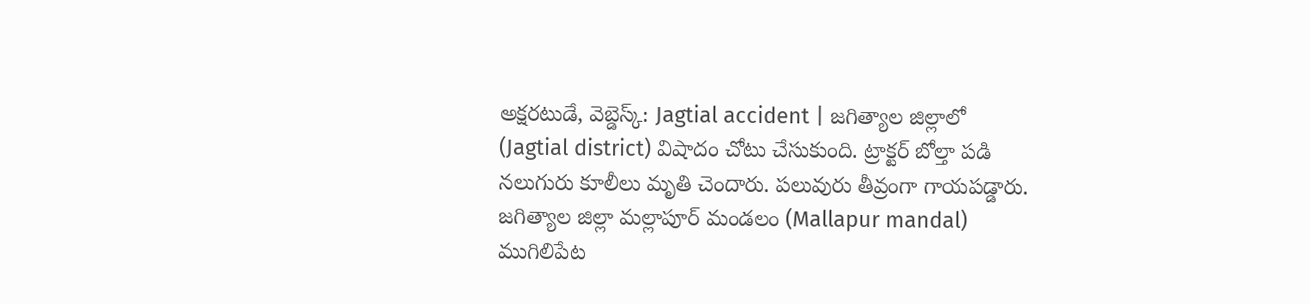అక్షరటుడే, వెబ్డెస్క్: Jagtial accident | జగిత్యాల జిల్లాలో (Jagtial district) విషాదం చోటు చేసుకుంది. ట్రాక్టర్ బోల్తా పడి నలుగురు కూలీలు మృతి చెందారు. పలువురు తీవ్రంగా గాయపడ్డారు.
జగిత్యాల జిల్లా మల్లాపూర్ మండలం (Mallapur mandal) ముగిలిపేట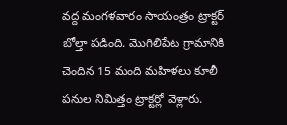వద్ద మంగళవారం సాయంత్రం ట్రాక్టర్ బోల్తా పడింది. మొగిలిపేట గ్రామానికి చెందిన 15 మంది మహిళలు కూలీ పనుల నిమిత్తం ట్రాక్టర్లో వెళ్లారు.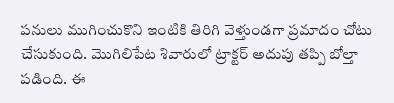పనులు ముగించుకొని ఇంటికి తిరిగి వెళ్తుండగా ప్రమాదం చోటు చేసుకుంది. మొగిలిపేట శివారులో ట్రాక్టర్ అదుపు తప్పి బోల్తా పడింది. ఈ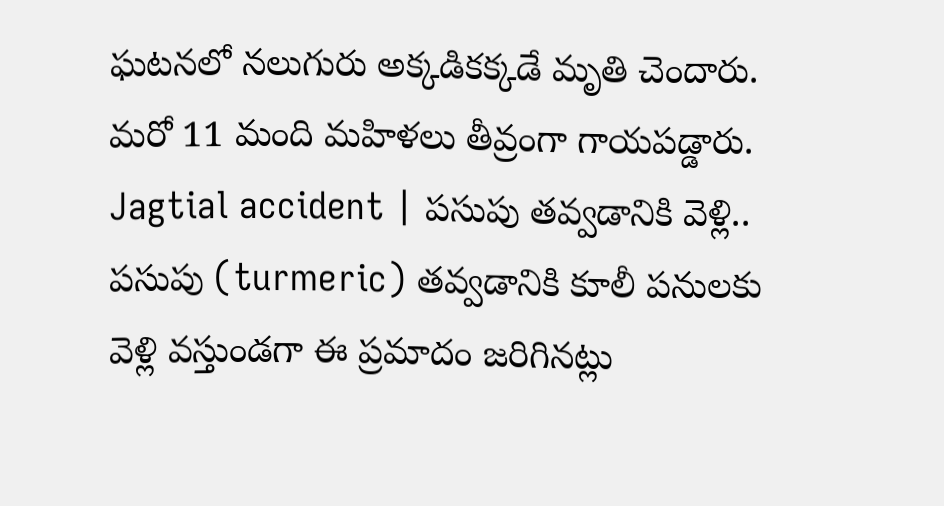ఘటనలో నలుగురు అక్కడికక్కడే మృతి చెందారు. మరో 11 మంది మహిళలు తీవ్రంగా గాయపడ్డారు.
Jagtial accident | పసుపు తవ్వడానికి వెళ్లి..
పసుపు (turmeric) తవ్వడానికి కూలీ పనులకు వెళ్లి వస్తుండగా ఈ ప్రమాదం జరిగినట్లు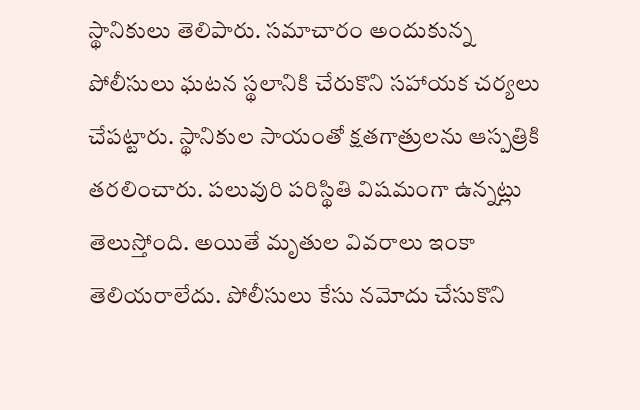స్థానికులు తెలిపారు. సమాచారం అందుకున్న పోలీసులు ఘటన స్థలానికి చేరుకొని సహాయక చర్యలు చేపట్టారు. స్థానికుల సాయంతో క్షతగాత్రులను ఆస్పత్రికి తరలించారు. పలువురి పరిస్థితి విషమంగా ఉన్నట్లు తెలుస్తోంది. అయితే మృతుల వివరాలు ఇంకా తెలియరాలేదు. పోలీసులు కేసు నమోదు చేసుకొని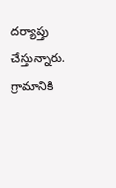దర్యాప్తు చేస్తున్నారు. గ్రామానికి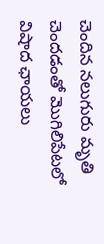చెందిన నలుగురు మృతి చెందడంతో మొగిలిపేటలో విషాద ఛాయలు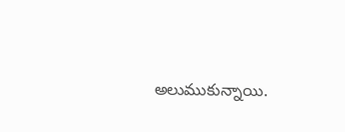అలుముకున్నాయి.